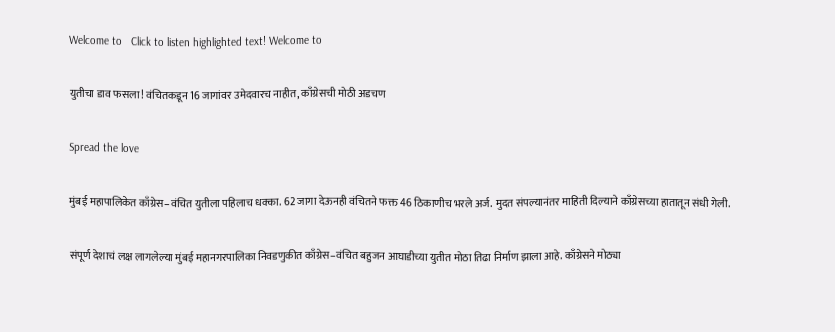Welcome to   Click to listen highlighted text! Welcome to

युतीचा डाव फसला! वंचितकडून 16 जागांवर उमेदवारच नाहीत, काँग्रेसची मोठी अडचण

Spread the love

मुंबई महापालिकेत काँग्रेस–वंचित युतीला पहिलाच धक्का. 62 जागा देऊनही वंचितने फक्त 46 ठिकाणीच भरले अर्ज. मुदत संपल्यानंतर माहिती दिल्याने काँग्रेसच्या हातातून संधी गेली.

संपूर्ण देशाचं लक्ष लागलेल्या मुंबई महानगरपालिका निवडणुकीत काँग्रेस–वंचित बहुजन आघाडीच्या युतीत मोठा तिढा निर्माण झाला आहे. काँग्रेसने मोठ्या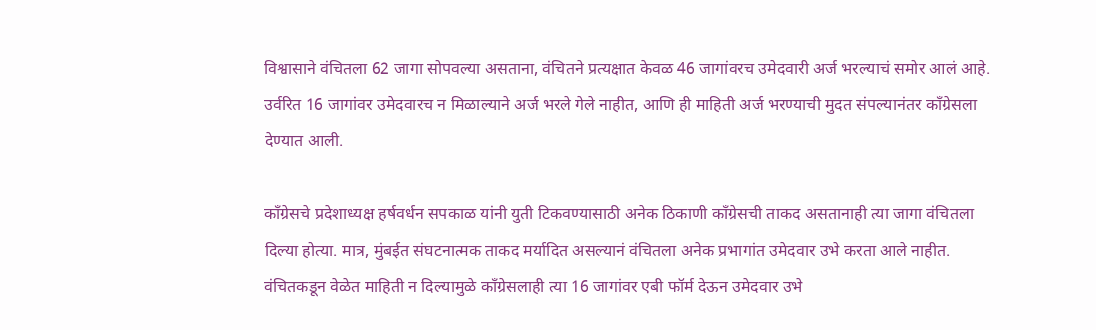विश्वासाने वंचितला 62 जागा सोपवल्या असताना, वंचितने प्रत्यक्षात केवळ 46 जागांवरच उमेदवारी अर्ज भरल्याचं समोर आलं आहे. उर्वरित 16 जागांवर उमेदवारच न मिळाल्याने अर्ज भरले गेले नाहीत, आणि ही माहिती अर्ज भरण्याची मुदत संपल्यानंतर काँग्रेसला देण्यात आली.

काँग्रेसचे प्रदेशाध्यक्ष हर्षवर्धन सपकाळ यांनी युती टिकवण्यासाठी अनेक ठिकाणी काँग्रेसची ताकद असतानाही त्या जागा वंचितला दिल्या होत्या. मात्र, मुंबईत संघटनात्मक ताकद मर्यादित असल्यानं वंचितला अनेक प्रभागांत उमेदवार उभे करता आले नाहीत. वंचितकडून वेळेत माहिती न दिल्यामुळे काँग्रेसलाही त्या 16 जागांवर एबी फॉर्म देऊन उमेदवार उभे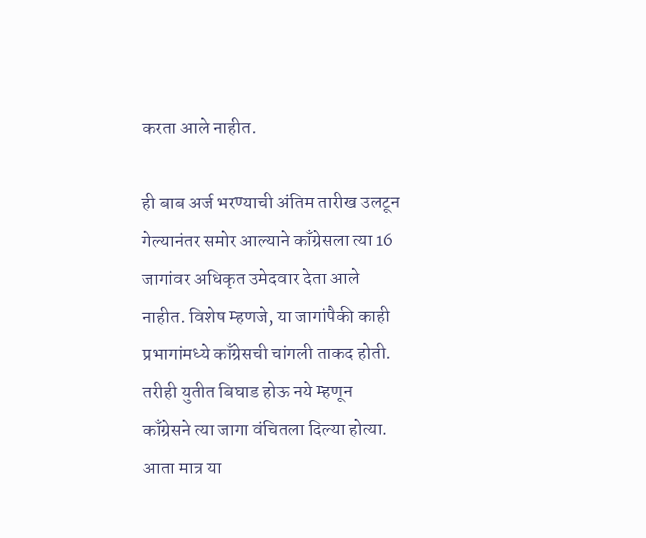करता आले नाहीत.

ही बाब अर्ज भरण्याची अंतिम तारीख उलटून गेल्यानंतर समोर आल्याने काँग्रेसला त्या 16 जागांवर अधिकृत उमेदवार देता आले नाहीत. विशेष म्हणजे, या जागांपैकी काही प्रभागांमध्ये काँग्रेसची चांगली ताकद होती. तरीही युतीत बिघाड होऊ नये म्हणून काँग्रेसने त्या जागा वंचितला दिल्या होत्या. आता मात्र या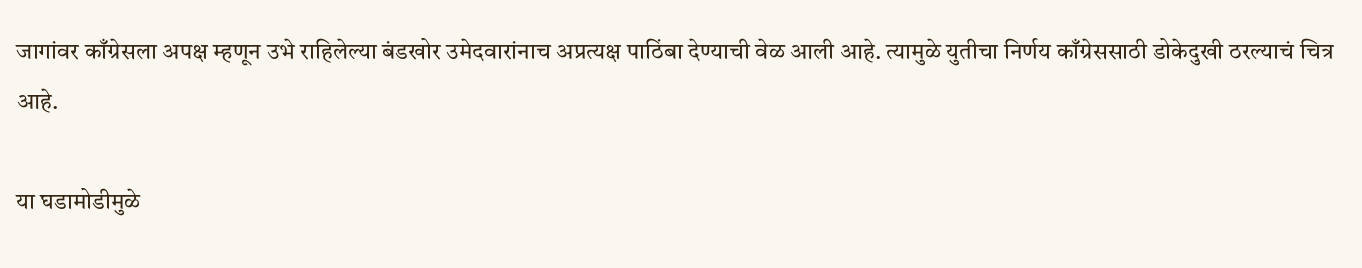जागांवर काँग्रेसला अपक्ष म्हणून उभे राहिलेल्या बंडखोर उमेदवारांनाच अप्रत्यक्ष पाठिंबा देण्याची वेळ आली आहे. त्यामुळे युतीचा निर्णय काँग्रेससाठी डोकेदुखी ठरल्याचं चित्र आहे.

या घडामोडीमुळे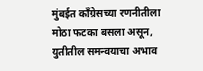मुंबईत काँग्रेसच्या रणनीतीला मोठा फटका बसला असून, युतीतील समन्वयाचा अभाव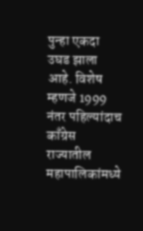पुन्हा एकदा उघड झाला आहे. विशेष म्हणजे 1999 नंतर पहिल्यांदाच काँग्रेस राज्यातील महापालिकांमध्ये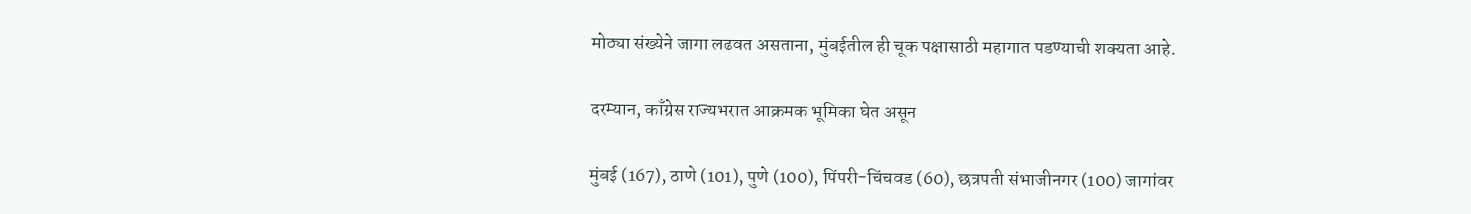मोठ्या संख्येने जागा लढवत असताना, मुंबईतील ही चूक पक्षासाठी महागात पडण्याची शक्यता आहे.

दरम्यान, काँग्रेस राज्यभरात आक्रमक भूमिका घेत असून

मुंबई (167), ठाणे (101), पुणे (100), पिंपरी-चिंचवड (60), छत्रपती संभाजीनगर (100) जागांवर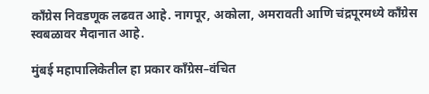काँग्रेस निवडणूक लढवत आहे. नागपूर, अकोला, अमरावती आणि चंद्रपूरमध्ये काँग्रेस स्वबळावर मैदानात आहे.

मुंबई महापालिकेतील हा प्रकार काँग्रेस–वंचित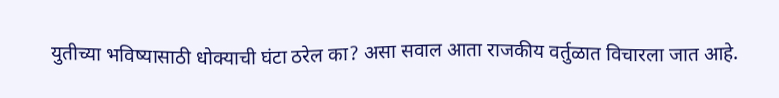युतीच्या भविष्यासाठी धोक्याची घंटा ठरेल का? असा सवाल आता राजकीय वर्तुळात विचारला जात आहे.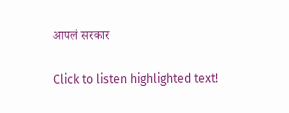आपलं सरकार

Click to listen highlighted text!